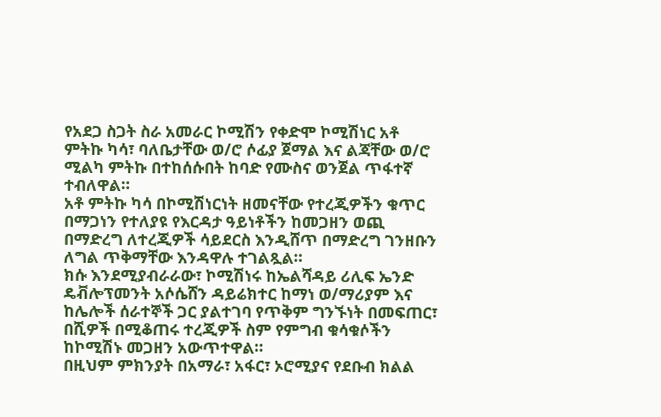የአደጋ ስጋት ስራ አመራር ኮሚሽን የቀድሞ ኮሚሽነር አቶ ምትኩ ካሳ፣ ባለቤታቸው ወ/ሮ ሶፊያ ጀማል እና ልጃቸው ወ/ሮ ሚልካ ምትኩ በተከሰሱበት ከባድ የሙስና ወንጀል ጥፋተኛ ተብለዋል።
አቶ ምትኩ ካሳ በኮሚሽነርነት ዘመናቸው የተረጂዎችን ቁጥር በማጋነን የተለያዩ የእርዳታ ዓይነቶችን ከመጋዘን ወጪ በማድረግ ለተረጂዎች ሳይደርስ እንዲሸጥ በማድረግ ገንዘቡን ለግል ጥቅማቸው እንዳዋሉ ተገልጿል።
ክሱ እንደሚያብራራው፣ ኮሚሽነሩ ከኤልሻዳይ ሪሊፍ ኤንድ ዴቭሎፕመንት አሶሴሸን ዳይሬክተር ከማነ ወ/ማሪያም እና ከሌሎች ሰራተኞች ጋር ያልተገባ የጥቅም ግንኙነት በመፍጠር፣ በሺዎች በሚቆጠሩ ተረጂዎች ስም የምግብ ቁሳቁሶችን ከኮሚሽኑ መጋዘን አውጥተዋል።
በዚህም ምክንያት በአማራ፣ አፋር፣ ኦሮሚያና የደቡብ ክልል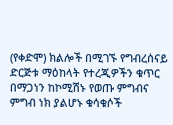(የቀድሞ) ክልሎች በሚገኙ የግብረሰናይ ድርጅቱ ማዕከላት የተረጂዎችን ቁጥር በማጋነን ከኮሚሽኑ የወጡ ምግብና ምግብ ነክ ያልሆኑ ቁሳቁሶች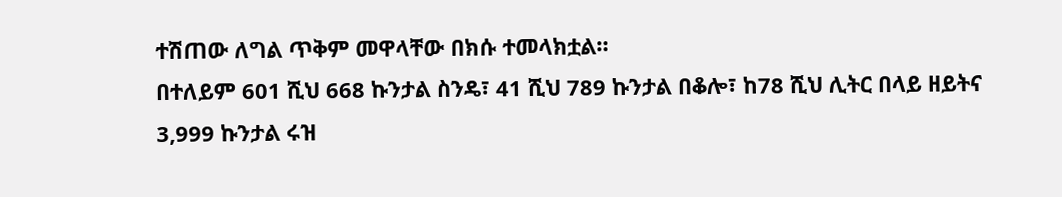ተሽጠው ለግል ጥቅም መዋላቸው በክሱ ተመላክቷል።
በተለይም 601 ሺህ 668 ኩንታል ስንዴ፣ 41 ሺህ 789 ኩንታል በቆሎ፣ ከ78 ሺህ ሊትር በላይ ዘይትና 3,999 ኩንታል ሩዝ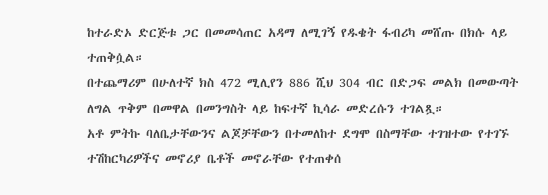ከተራድኦ ድርጅቱ ጋር በመመሳጠር አዳማ ለሚገኝ የዱቄት ፋብሪካ መሸጡ በክሱ ላይ ተጠቅሷል።
በተጨማሪም በሁለተኛ ክስ 472 ሚሊየን 886 ሺህ 304 ብር በድጋፍ መልክ በመውጣት ለግል ጥቅም በመዋል በመንግስት ላይ ከፍተኛ ኪሳራ መድረሱን ተገልጿ።
አቶ ምትኩ ባለቤታቸውንና ልጆቻቸውን በተመለከተ ደግሞ በስማቸው ተገዝተው የተገኙ ተሽከርካሪዎችና መኖሪያ ቤቶች መኖራቸው የተጠቀሰ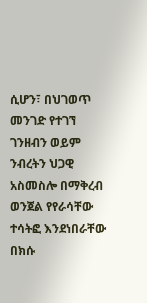ሲሆን፣ በህገወጥ መንገድ የተገኘ ገንዘብን ወይም ንብረትን ህጋዊ አስመስሎ በማቅረብ ወንጀል የየራሳቸው ተሳትፎ እንደነበራቸው በክሱ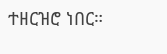ተዘርዝሮ ነበር።